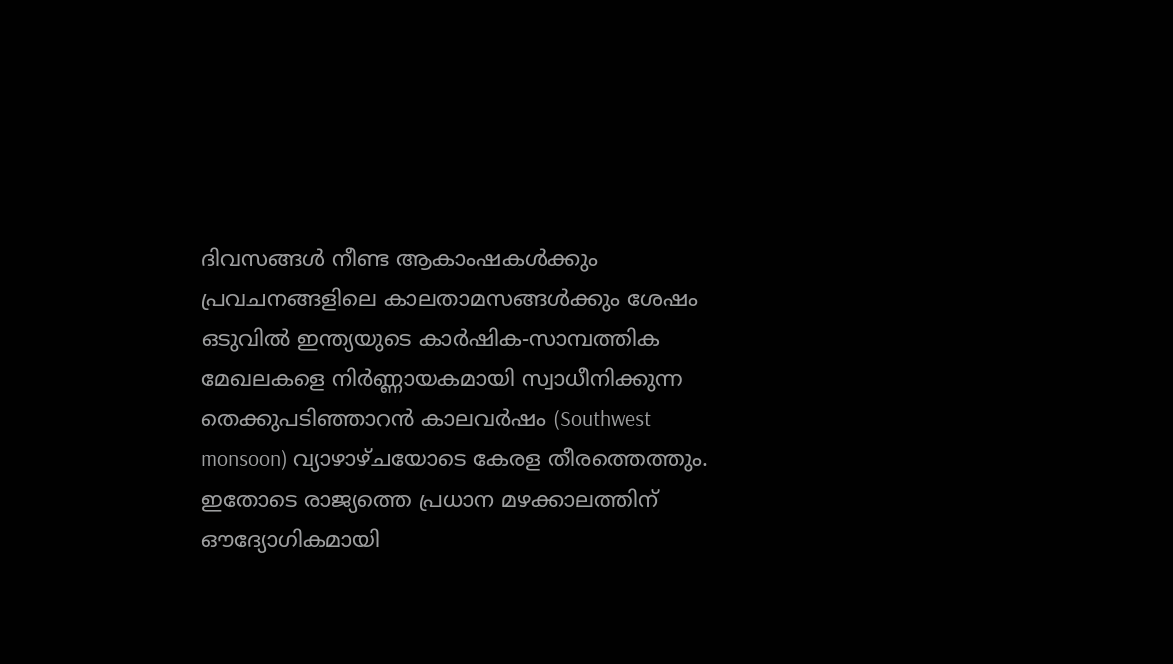ദിവസങ്ങൾ നീണ്ട ആകാംഷകൾക്കും പ്രവചനങ്ങളിലെ കാലതാമസങ്ങൾക്കും ശേഷം ഒടുവിൽ ഇന്ത്യയുടെ കാർഷിക-സാമ്പത്തിക മേഖലകളെ നിർണ്ണായകമായി സ്വാധീനിക്കുന്ന തെക്കുപടിഞ്ഞാറൻ കാലവർഷം (Southwest monsoon) വ്യാഴാഴ്ചയോടെ കേരള തീരത്തെത്തും. ഇതോടെ രാജ്യത്തെ പ്രധാന മഴക്കാലത്തിന് ഔദ്യോഗികമായി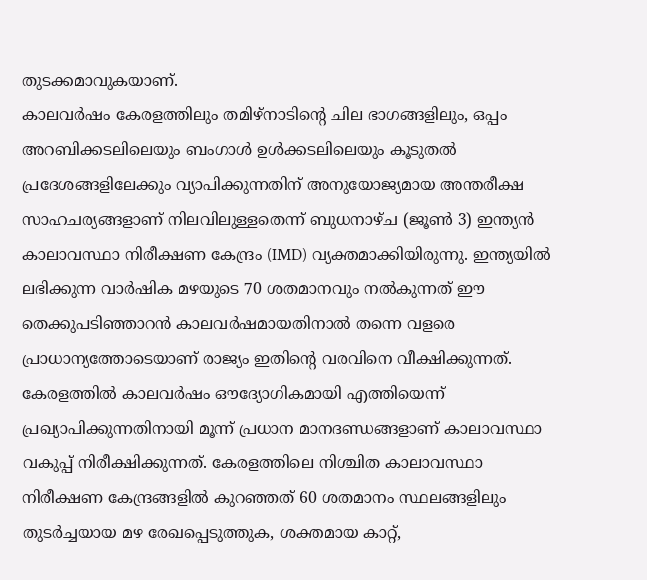തുടക്കമാവുകയാണ്.
കാലവർഷം കേരളത്തിലും തമിഴ്നാടിന്റെ ചില ഭാഗങ്ങളിലും, ഒപ്പം അറബിക്കടലിലെയും ബംഗാൾ ഉൾക്കടലിലെയും കൂടുതൽ പ്രദേശങ്ങളിലേക്കും വ്യാപിക്കുന്നതിന് അനുയോജ്യമായ അന്തരീക്ഷ സാഹചര്യങ്ങളാണ് നിലവിലുള്ളതെന്ന് ബുധനാഴ്ച (ജൂൺ 3) ഇന്ത്യൻ കാലാവസ്ഥാ നിരീക്ഷണ കേന്ദ്രം (IMD) വ്യക്തമാക്കിയിരുന്നു. ഇന്ത്യയിൽ ലഭിക്കുന്ന വാർഷിക മഴയുടെ 70 ശതമാനവും നൽകുന്നത് ഈ തെക്കുപടിഞ്ഞാറൻ കാലവർഷമായതിനാൽ തന്നെ വളരെ പ്രാധാന്യത്തോടെയാണ് രാജ്യം ഇതിന്റെ വരവിനെ വീക്ഷിക്കുന്നത്.
കേരളത്തിൽ കാലവർഷം ഔദ്യോഗികമായി എത്തിയെന്ന് പ്രഖ്യാപിക്കുന്നതിനായി മൂന്ന് പ്രധാന മാനദണ്ഡങ്ങളാണ് കാലാവസ്ഥാ വകുപ്പ് നിരീക്ഷിക്കുന്നത്. കേരളത്തിലെ നിശ്ചിത കാലാവസ്ഥാ നിരീക്ഷണ കേന്ദ്രങ്ങളിൽ കുറഞ്ഞത് 60 ശതമാനം സ്ഥലങ്ങളിലും തുടർച്ചയായ മഴ രേഖപ്പെടുത്തുക, ശക്തമായ കാറ്റ്,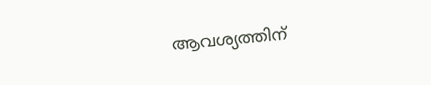ആവശ്യത്തിന്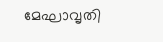മേഘാവൃതി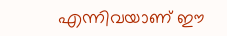എന്നിവയാണ് ഈ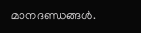മാനദണ്ഡങ്ങൾ.